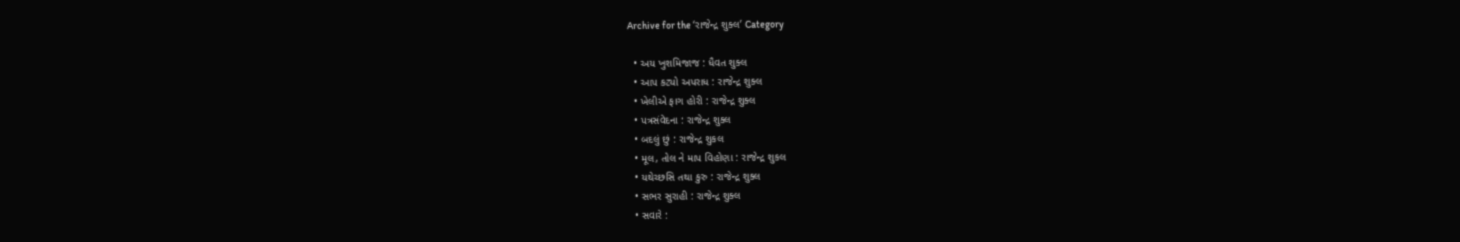Archive for the ‘રાજેન્દ્ર શુક્લ’ Category

  • અય ખુશમિજાજ : ધૈવત શુક્લ
  • આપ કટ્યો અપરાધ : રાજેન્દ્ર શુક્લ
  • ખેલીએ ફાગ હોરી : રાજેન્દ્ર શુક્લ
  • પત્રસંવેદના : રાજેન્દ્ર શુક્લ
  • બદલું છું : રાજેન્દ્ર શુકલ
  • મૂલ, તોલ ને માપ વિહોણા : રાજેન્દ્ર શુકલ
  • યથેચ્છસિ તથા કુરુ : રાજેન્દ્ર શુક્લ
  • સભર સુરાહી : રાજેન્દ્ર શુક્લ
  • સવારે :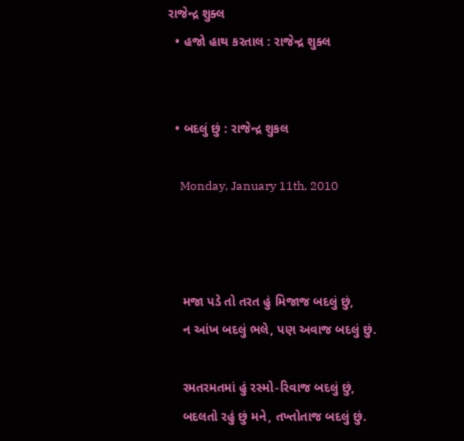રાજેન્દ્ર શુક્લ
  • હજો હાથ કરતાલ : રાજેન્દ્ર શુક્લ


  • બદલું છું : રાજેન્દ્ર શુકલ

    Monday, January 11th, 2010



    મજા પડે તો તરત હું મિજાજ બદલું છું,
    ન આંખ બદલું ભલે, પણ અવાજ બદલું છું.

    રમતરમતમાં હું રસ્મો-રિવાજ બદલું છું,
    બદલતો રહું છું મને, તખ્તોતાજ બદલું છું.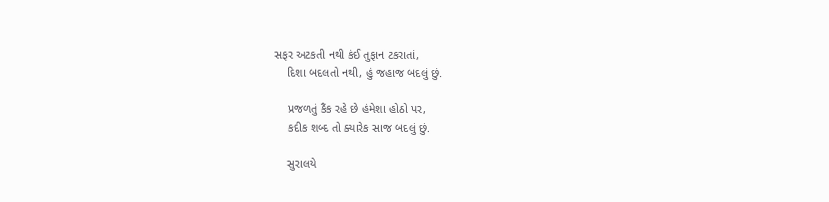સફર અટકતી નથી કંઈ તુફાન ટકરાતાં,
    દિશા બદલતો નથી, હું જહાજ બદલું છું.

    પ્રજળતું કૈંક રહે છે હંમેશા હોઠો પર,
    કદીક શબ્દ તો ક્યારેક સાજ બદલું છું.

    સુરાલયે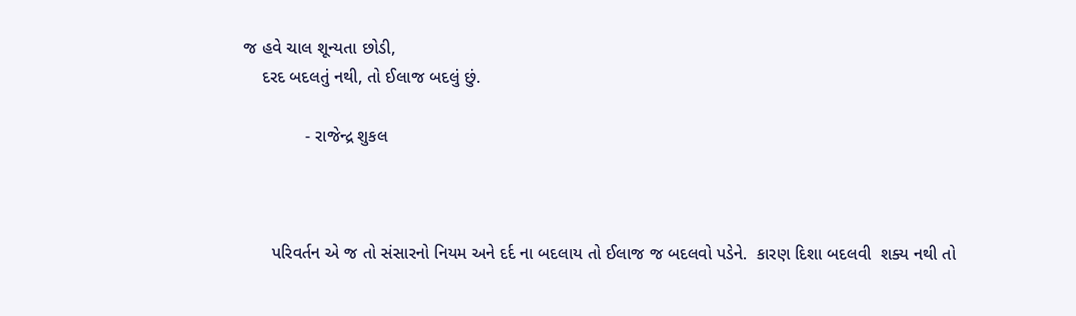જ હવે ચાલ શૂન્યતા છોડી,
    દરદ બદલતું નથી, તો ઈલાજ બદલું છું.

             - રાજેન્દ્ર શુકલ



      પરિવર્તન એ જ તો સંસારનો નિયમ અને દર્દ ના બદલાય તો ઈલાજ જ બદલવો પડેને.  કારણ દિશા બદલવી  શક્ય નથી તો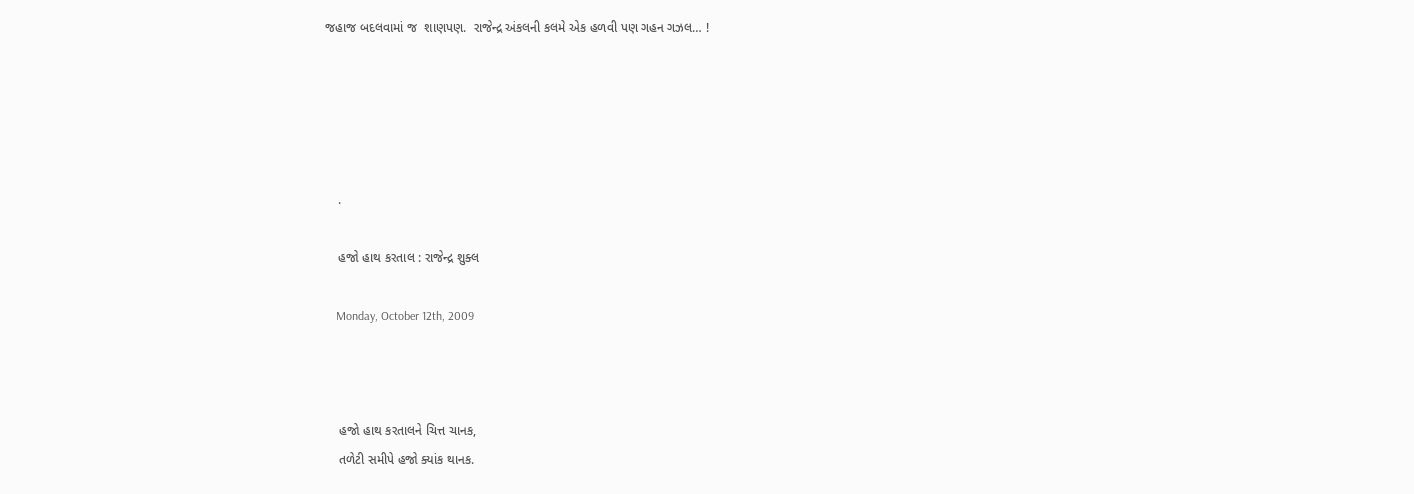જહાજ બદલવામાં જ  શાણપણ.  રાજેન્દ્ર અંકલની કલમે એક હળવી પણ ગહન ગઝલ… !





    .

    હજો હાથ કરતાલ : રાજેન્દ્ર શુક્લ

    Monday, October 12th, 2009



    હજો હાથ કરતાલને ચિત્ત ચાનક,
    તળેટી સમીપે હજો ક્યાંક થાનક.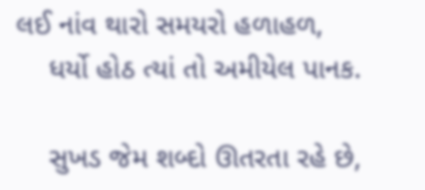લઈ નાંવ થારો સમયરો હળાહળ,
    ધર્યો હોઠ ત્યાં તો અમીયેલ પાનક.

    સુખડ જેમ શબ્દો ઊતરતા રહે છે,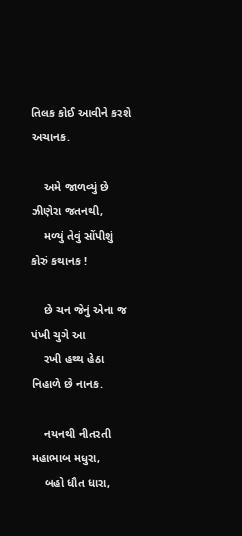તિલક કોઈ આવીને કરશે અચાનક.

    અમે જાળવ્યું છે ઝીણેરા જતનથી,
    મળ્યું તેવું સોંપીશું કોરું કથાનક !

    છે ચન જેનું એના જ પંખી ચુગે આ
    રખી હથ્થ હેઠા નિહાળે છે નાનક.

    નયનથી નીતરતી મહાભાબ મધુરા,
    બહો ધૌત ધારા,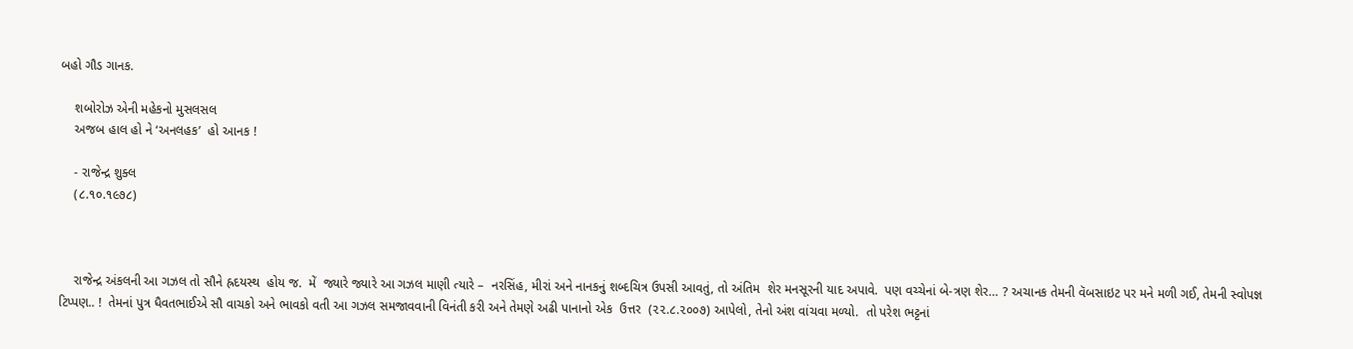બહો ગૌડ ગાનક.

    શબોરોઝ એની મહેકનો મુસલસલ
    અજબ હાલ હો ને ‘અનલહક’  હો આનક !

    - રાજેન્દ્ર શુક્લ
    (૮.૧૦.૧૯૭૮)



    રાજેન્દ્ર અંકલની આ ગઝલ તો સૌને હ્રદયસ્થ  હોય જ.  મેં  જ્યારે જ્યારે આ ગઝલ માણી ત્યારે –  નરસિંહ, મીરાં અને નાનકનું શબ્દચિત્ર ઉપસી આવતું, તો અંતિમ  શેર મનસૂરની યાદ અપાવે.  પણ વચ્ચેનાં બે-ત્રણ શેર… ? અચાનક તેમની વૅબસાઇટ પર મને મળી ગઈ, તેમની સ્વોપજ્ઞ ટિપ્પણ.. !  તેમનાં પુત્ર ધૈવતભાઈએ સૌ વાચકો અને ભાવકો વતી આ ગઝલ સમજાવવાની વિનંતી કરી અને તેમણે અઢી પાનાનો એક  ઉત્તર  (૨૨.૮.૨૦૦૭) આપેલો, તેનો અંશ વાંચવા મળ્યો.  તો પરેશ ભટ્ટનાં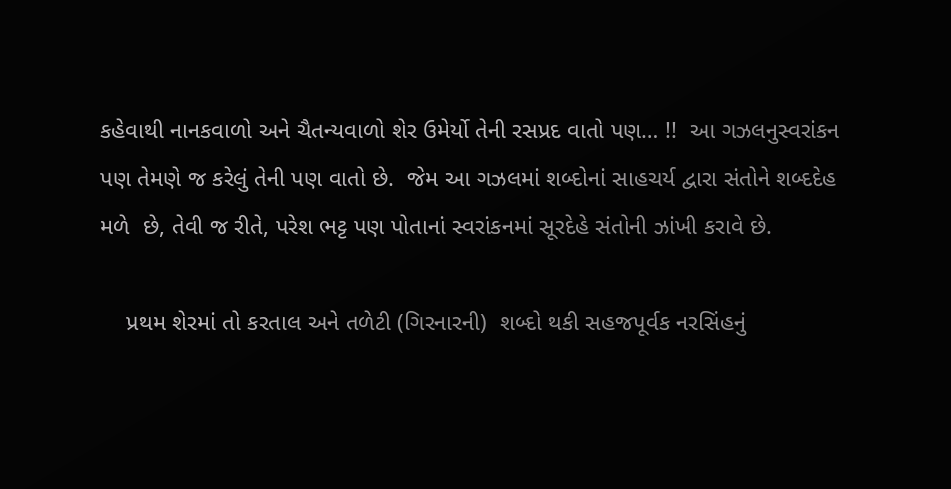કહેવાથી નાનકવાળો અને ચૈતન્યવાળો શેર ઉમેર્યો તેની રસપ્રદ વાતો પણ… !!  આ ગઝલનુસ્વરાંકન પણ તેમણે જ કરેલું તેની પણ વાતો છે.  જેમ આ ગઝલમાં શબ્દોનાં સાહચર્ય દ્વારા સંતોને શબ્દદેહ મળે  છે, તેવી જ રીતે, પરેશ ભટ્ટ પણ પોતાનાં સ્વરાંકનમાં સૂરદેહે સંતોની ઝાંખી કરાવે છે.

    પ્રથમ શેરમાં તો કરતાલ અને તળેટી (ગિરનારની)  શબ્દો થકી સહજપૂર્વક નરસિંહનું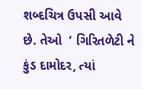શબ્દચિત્ર ઉપસી આવે છે. તેઓ  ’ ગિરિતળેટી ને કુંડ દામોદર, ત્યાં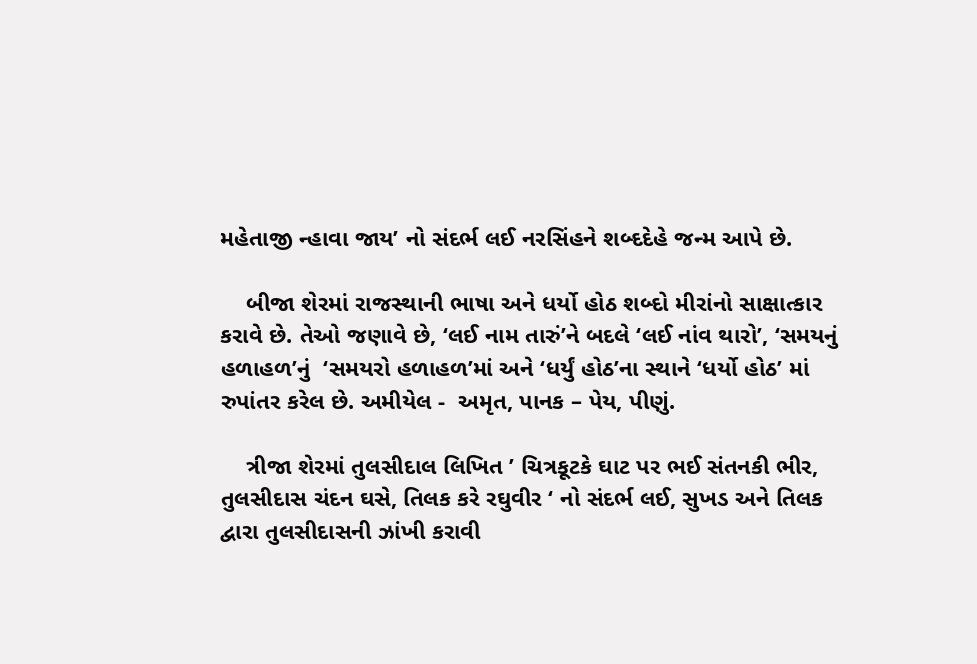મહેતાજી ન્હાવા જાય’ નો સંદર્ભ લઈ નરસિંહને શબ્દદેહે જન્મ આપે છે.

    બીજા શેરમાં રાજસ્થાની ભાષા અને ધર્યો હોઠ શબ્દો મીરાંનો સાક્ષાત્કાર કરાવે છે. તેઓ જણાવે છે, ‘લઈ નામ તારું’ને બદલે ‘લઈ નાંવ થારો’, ‘સમયનું હળાહળ’નું  ‘સમયરો હળાહળ’માં અને ‘ધર્યું હોઠ’ના સ્થાને ‘ધર્યો હોઠ’ માં રુપાંતર કરેલ છે. અમીયેલ -  અમૃત, પાનક – પેય, પીણું.

    ત્રીજા શેરમાં તુલસીદાલ લિખિત ’ ચિત્રકૂટકે ઘાટ પર ભઈ સંતનકી ભીર, તુલસીદાસ ચંદન ઘસે, તિલક કરે રઘુવીર ‘ નો સંદર્ભ લઈ, સુખડ અને તિલક દ્વારા તુલસીદાસની ઝાંખી કરાવી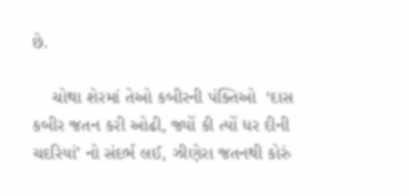છે.

    ચોથા શેરમાં તેઓ કબીરની પંક્તિઓ  ‘દાસ કબીર જતન કરી ઓઢી, જ્યોં કી ત્યોં ધર દીની ચદરિયાં’ નો સંદર્ભ લઈ, ઝીણેરા જતનથી કોરું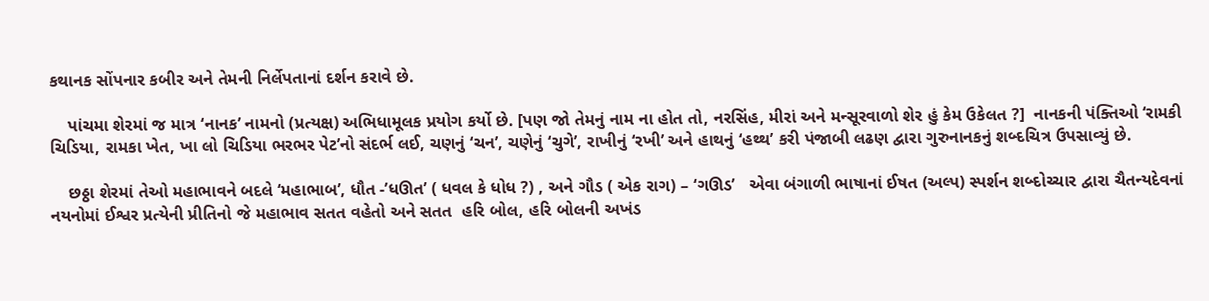કથાનક સોંપનાર કબીર અને તેમની નિર્લેપતાનાં દર્શન કરાવે છે.

    પાંચમા શેરમાં જ માત્ર ‘નાનક’ નામનો (પ્રત્યક્ષ) અભિધામૂલક પ્રયોગ કર્યો છે. [પણ જો તેમનું નામ ના હોત તો, નરસિંહ, મીરાં અને મન્સૂરવાળો શેર હું કેમ ઉકેલત ?]  નાનકની પંક્તિઓ ‘રામકી ચિડિયા, રામકા ખેત, ખા લો ચિડિયા ભરભર પેટ’નો સંદર્ભ લઈ, ચણનું ‘ચન’, ચણેનું ‘ચુગે’, રાખીનું ‘રખી’ અને હાથનું ‘હથ્થ’ કરી પંજાબી લઢણ દ્વારા ગુરુનાનકનું શબ્દચિત્ર ઉપસાવ્યું છે.

    છઠ્ઠા શેરમાં તેઓ મહાભાવને બદલે ‘મહાભાબ’, ધૌત -’ધઊત’ ( ધવલ કે ધોધ ?) , અને ગૌડ ( એક રાગ) – ‘ગઊડ’   એવા બંગાળી ભાષાનાં ઈષત (અલ્પ) સ્પર્શન શબ્દોચ્ચાર દ્વારા ચૈતન્યદેવનાં નયનોમાં ઈશ્વર પ્રત્યેની પ્રીતિનો જે મહાભાવ સતત વહેતો અને સતત  હરિ બોલ, હરિ બોલની અખંડ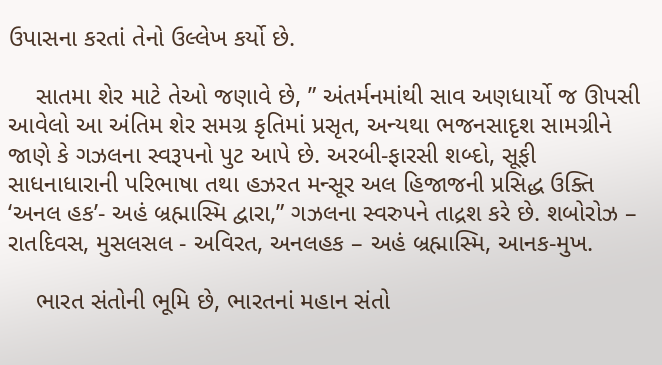ઉપાસના કરતાં તેનો ઉલ્લેખ કર્યો છે.

    સાતમા શેર માટે તેઓ જણાવે છે, ” અંતર્મનમાંથી સાવ અણધાર્યો જ ઊપસી આવેલો આ અંતિમ શેર સમગ્ર કૃતિમાં પ્રસૃત, અન્યથા ભજનસાદૃશ સામગ્રીને જાણે કે ગઝલના સ્વરૂપનો પુટ આપે છે. અરબી-ફારસી શબ્દો, સૂફી સાધનાધારાની પરિભાષા તથા હઝરત મન્સૂર અલ હિજાજની પ્રસિદ્ધ ઉક્તિ ‘અનલ હક’- અહં બ્રહ્માસ્મિ દ્વારા,” ગઝલના સ્વરુપને તાદ્રશ કરે છે. શબોરોઝ – રાતદિવસ, મુસલસલ - અવિરત, અનલહક – અહં બ્રહ્માસ્મિ, આનક-મુખ.

    ભારત સંતોની ભૂમિ છે, ભારતનાં મહાન સંતો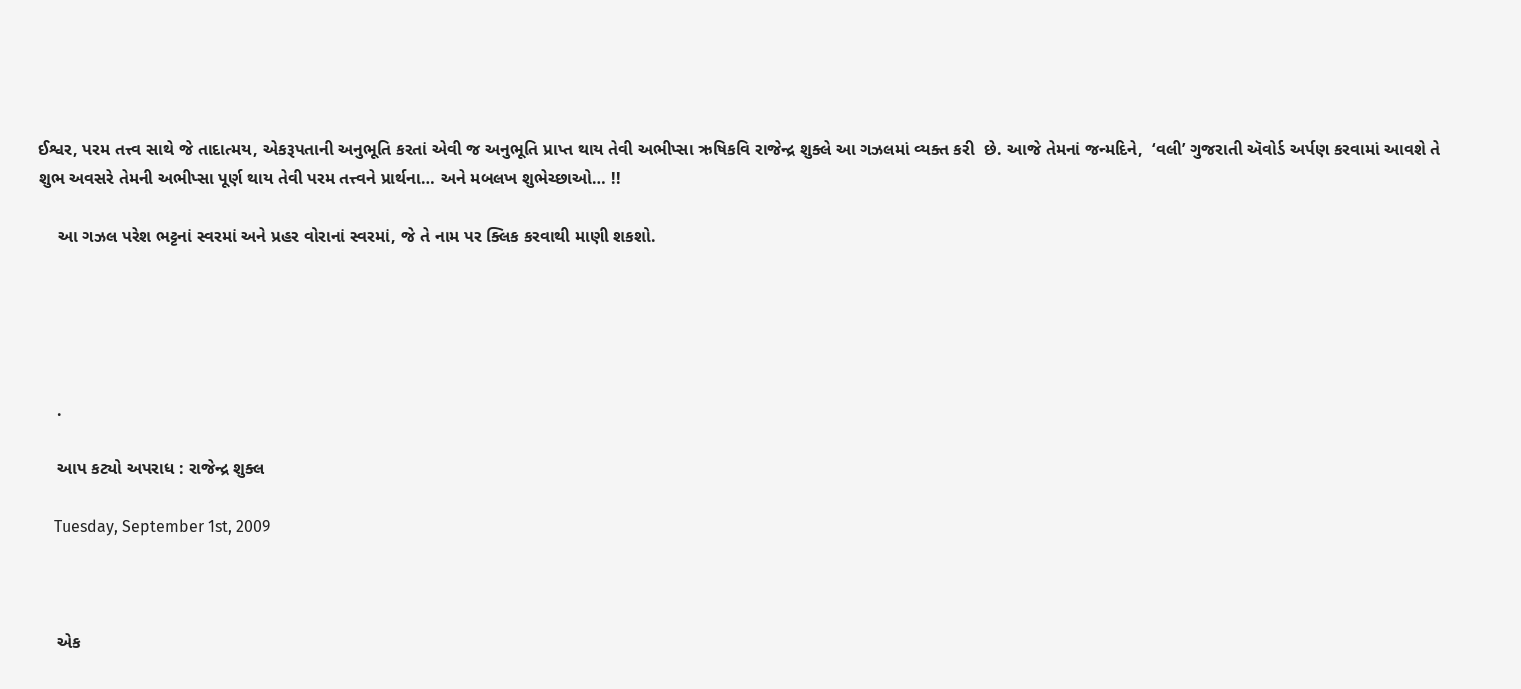ઈશ્વર, પરમ તત્ત્વ સાથે જે તાદાત્મય, એકરૂપતાની અનુભૂતિ કરતાં એવી જ અનુભૂતિ પ્રાપ્ત થાય તેવી અભીપ્સા ઋષિકવિ રાજેન્દ્ર શુક્લે આ ગઝલમાં વ્યક્ત કરી  છે. આજે તેમનાં જન્મદિને,  ‘વલી’ ગુજરાતી ઍવોર્ડ અર્પણ કરવામાં આવશે તે શુભ અવસરે તેમની અભીપ્સા પૂર્ણ થાય તેવી પરમ તત્ત્વને પ્રાર્થના… અને મબલખ શુભેચ્છાઓ… !!

    આ ગઝલ પરેશ ભટ્ટનાં સ્વરમાં અને પ્રહર વોરાનાં સ્વરમાં, જે તે નામ પર ક્લિક કરવાથી માણી શકશો.





    .

    આપ કટ્યો અપરાધ : રાજેન્દ્ર શુક્લ

    Tuesday, September 1st, 2009



    એક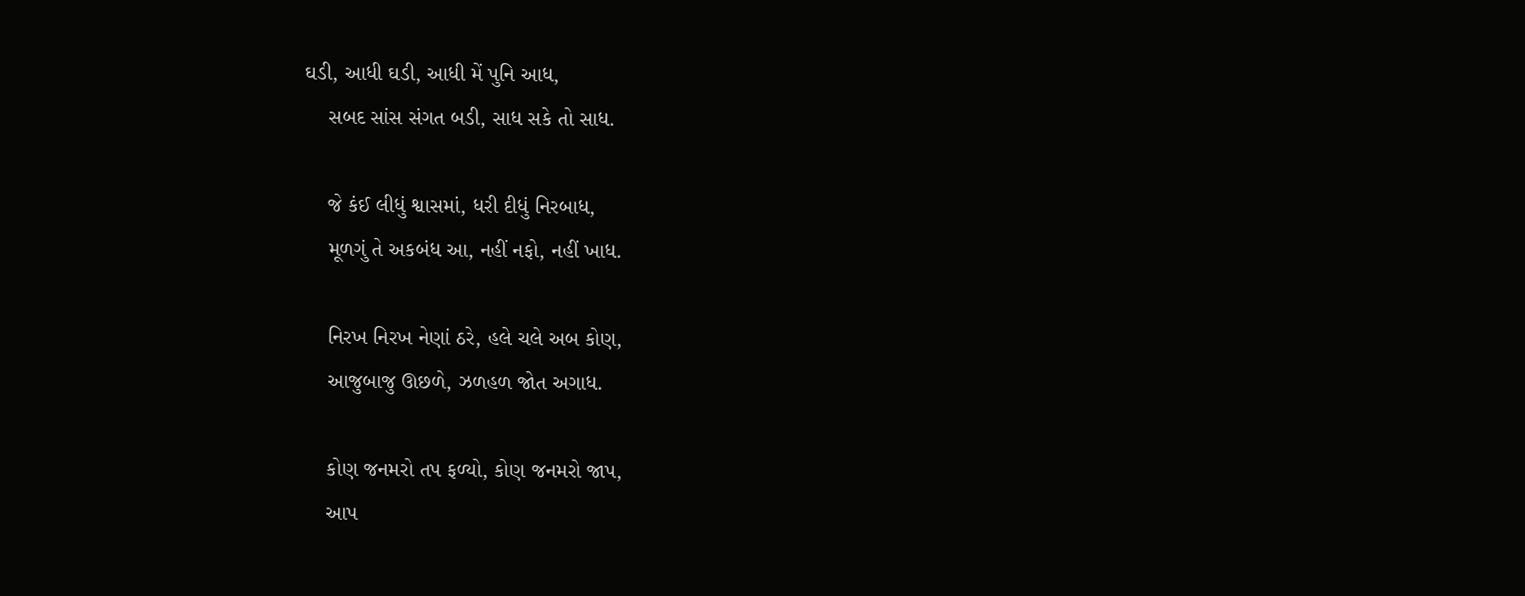ઘડી, આધી ઘડી, આધી મેં પુનિ આધ,
    સબદ સાંસ સંગત બડી, સાધ સકે તો સાધ.

    જે કંઈ લીધું શ્વાસમાં, ધરી દીધું નિરબાધ,
    મૂળગું તે અકબંધ આ, નહીં નફો, નહીં ખાધ.

    નિરખ નિરખ નેણાં ઠરે, હલે ચલે અબ કોણ,
    આજુબાજુ ઊછળે, ઝળહળ જોત અગાધ.

    કોણ જનમરો તપ ફળ્યો, કોણ જનમરો જાપ,
    આપ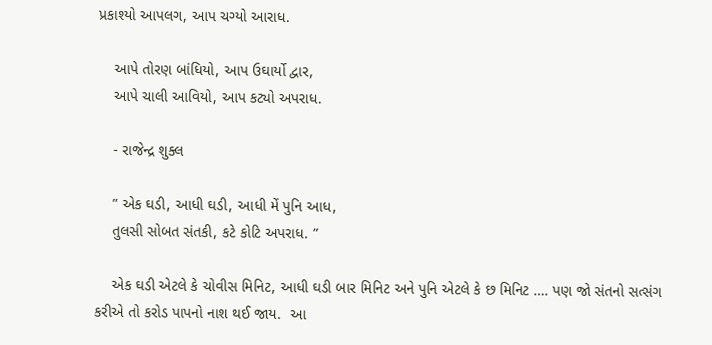પ્રકાશ્યો આપલગ, આપ ચગ્યો આરાધ.

    આપે તોરણ બાંધિયો, આપ ઉઘાર્યો દ્વાર,
    આપે ચાલી આવિયો, આપ કટ્યો અપરાધ.

    - રાજેન્દ્ર શુક્લ

    ” એક ઘડી, આધી ઘડી, આધી મેં પુનિ આધ,
    તુલસી સોબત સંતકી, કટે કોટિ અપરાધ. ”

    એક ઘડી એટલે કે ચોવીસ મિનિટ, આધી ઘડી બાર મિનિટ અને પુનિ એટલે કે છ મિનિટ …. પણ જો સંતનો સત્સંગ કરીએ તો કરોડ પાપનો નાશ થઈ જાય.  આ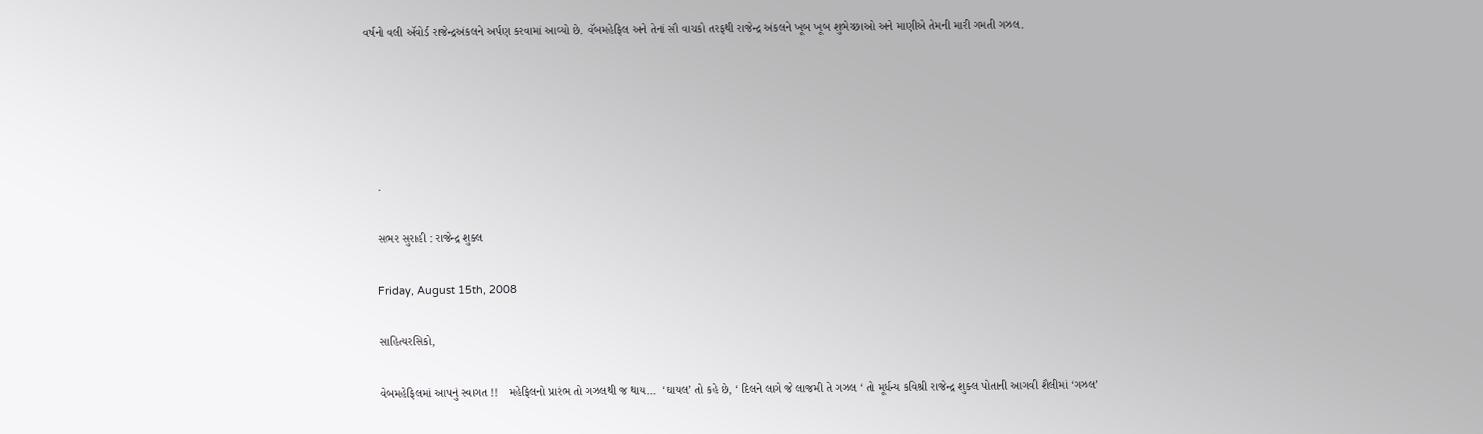વર્ષનો વલી ઍવોર્ડ રાજેન્દ્રઅંકલને અર્પણ કરવામાં આવ્યો છે. વૅબમહેફિલ અને તેનાં સૌ વાચકો તરફથી રાજેન્દ્ર અંકલને ખૂબ ખૂબ શુભેચ્છાઓ અને માણીએ તેમની મારી ગમતી ગઝલ.





    .

    સભર સુરાહી : રાજેન્દ્ર શુક્લ

    Friday, August 15th, 2008

    સાહિત્યરસિકો,

    વેબમહેફિલમાં આપનું સ્વાગત !!   મહેફિલનો પ્રારંભ તો ગઝલથી જ થાય…  ‘ઘાયલ’ તો કહે છે, ‘ દિલને લાગે જે લાજમી તે ગઝલ ‘ તો મૂર્ધન્ય કવિશ્રી રાજેન્દ્ર શુક્લ પોતાની આગવી શૈલીમાં ‘ગઝલ’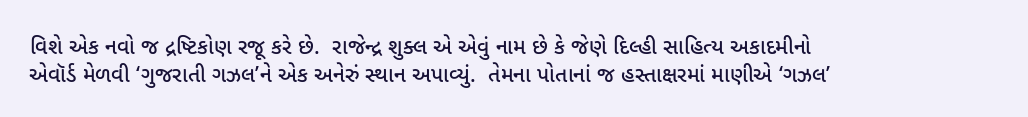વિશે એક નવો જ દ્રષ્ટિકોણ રજૂ કરે છે.  રાજેન્દ્ર શુક્લ એ એવું નામ છે કે જેણે દિલ્હી સાહિત્ય અકાદમીનો એવૉર્ડ મેળવી ‘ગુજરાતી ગઝલ’ને એક અનેરું સ્થાન અપાવ્યું.  તેમના પોતાનાં જ હસ્તાક્ષરમાં માણીએ ‘ગઝલ’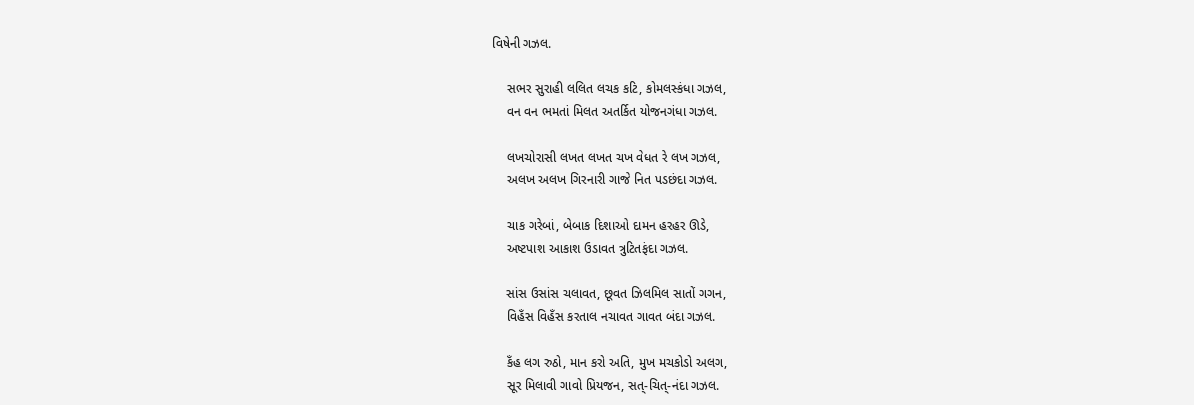વિષેની ગઝલ.

    સભર સુરાહી લલિત લચક કટિ, કોમલસ્કંધા ગઝલ,
    વન વન ભમતાં મિલત અતર્કિત યોજનગંધા ગઝલ.

    લખચોરાસી લખત લખત ચખ વેધત રે લખ ગઝલ,
    અલખ અલખ ગિરનારી ગાજે નિત પડછંદા ગઝલ.

    ચાક ગરેબાં, બેબાક દિશાઓ દામન હરહર ઊડે,
    અષ્ટપાશ આકાશ ઉડાવત ત્રુટિતફંદા ગઝલ.

    સાંસ ઉસાંસ ચલાવત, છૂવત ઝિલમિલ સાતોં ગગન,
    વિહઁસ વિહઁસ કરતાલ નચાવત ગાવત બંદા ગઝલ.

    કઁહ લગ રુઠો, માન કરો અતિ, મુખ મચકોડો અલગ,
    સૂર મિલાવી ગાવો પ્રિયજન, સત્-ચિત્-નંદા ગઝલ.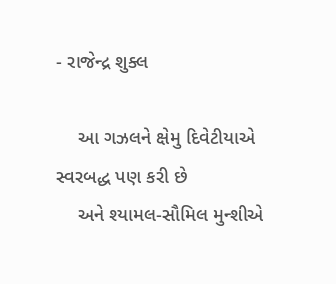- રાજેન્દ્ર શુક્લ

    આ ગઝલને ક્ષેમુ દિવેટીયાએ સ્વરબદ્ધ પણ કરી છે
    અને શ્યામલ-સૌમિલ મુન્શીએ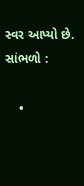સ્વર આપ્યો છે. સાંભળો :

    •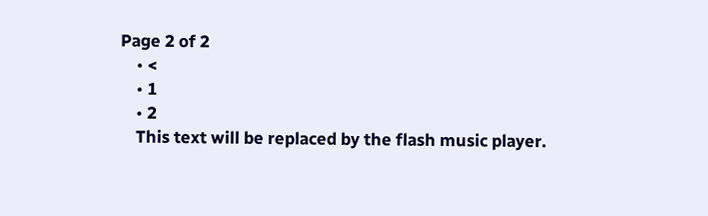Page 2 of 2
    • <
    • 1
    • 2
    This text will be replaced by the flash music player.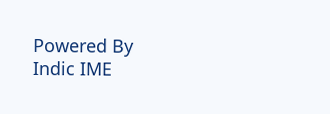Powered By Indic IME